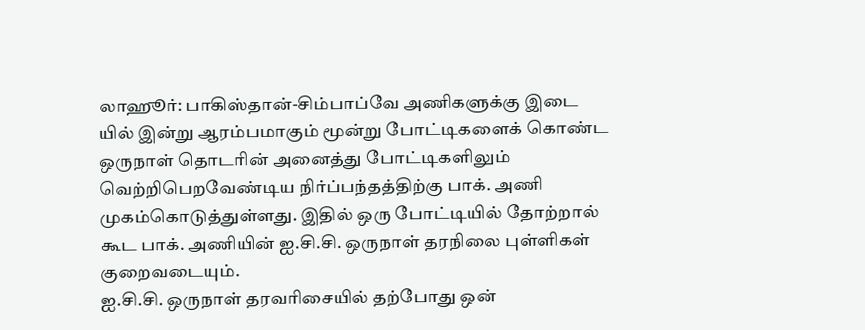லாஹூர்: பாகிஸ்தான்-சிம்பாப்வே அணிகளுக்கு இடை யில் இன்று ஆரம்பமாகும் மூன்று போட்டிகளைக் கொண்ட ஒருநாள் தொடரின் அனைத்து போட்டிகளிலும் வெற்றிபெறவேண்டிய நிர்ப்பந்தத்திற்கு பாக். அணி முகம்கொடுத்துள்ளது. இதில் ஒரு போட்டியில் தோற்றால் கூட பாக். அணியின் ஐ.சி.சி. ஒருநாள் தரநிலை புள்ளிகள் குறைவடையும்.
ஐ.சி.சி. ஒருநாள் தரவரிசையில் தற்போது ஒன்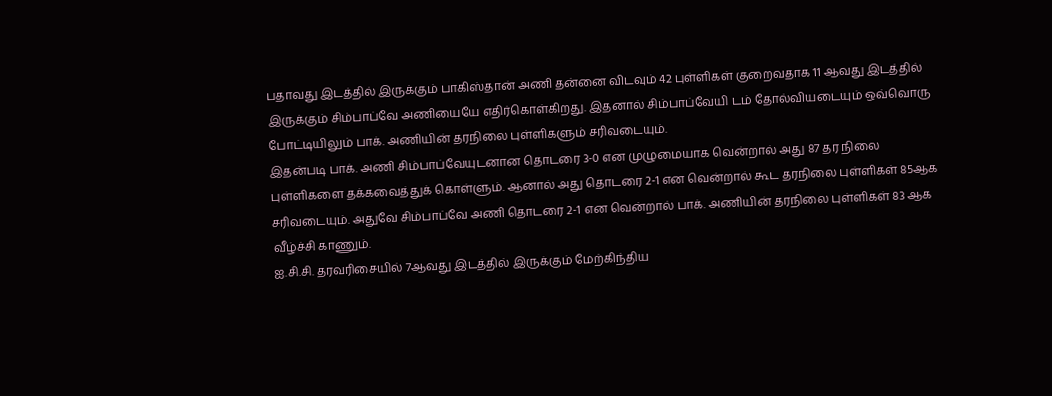பதாவது இடத்தில் இருக்கும் பாகிஸ்தான் அணி தன்னை விடவும் 42 புள்ளிகள் குறைவதாக 11 ஆவது இடத்தில் இருக்கும் சிம்பாப்வே அணியையே எதிர்கொள்கிறது. இதனால் சிம்பாப்வேயி டம் தோல்வியடையும் ஒவ்வொரு போட்டியிலும் பாக். அணியின் தரநிலை புள்ளிகளும் சரிவடையும்.
இதன்படி பாக். அணி சிம்பாப்வேயுடனான தொடரை 3-0 என முழுமையாக வென்றால் அது 87 தர நிலை புள்ளிகளை தக்கவைத்துக் கொள்ளும். ஆனால் அது தொடரை 2-1 என வென்றால் கூட தரநிலை புள்ளிகள் 85ஆக சரிவடையும். அதுவே சிம்பாப்வே அணி தொடரை 2-1 என வென்றால் பாக். அணியின் தரநிலை புள்ளிகள் 83 ஆக வீழ்ச்சி காணும்.
ஐ.சி.சி. தரவரிசையில் 7ஆவது இடத்தில் இருக்கும் மேற்கிந்திய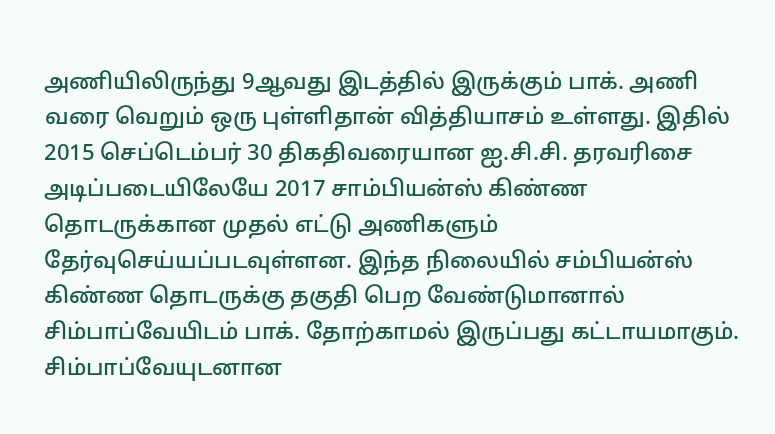அணியிலிருந்து 9ஆவது இடத்தில் இருக்கும் பாக். அணி வரை வெறும் ஒரு புள்ளிதான் வித்தியாசம் உள்ளது. இதில் 2015 செப்டெம்பர் 30 திகதிவரையான ஐ.சி.சி. தரவரிசை அடிப்படையிலேயே 2017 சாம்பியன்ஸ் கிண்ண தொடருக்கான முதல் எட்டு அணிகளும் தேர்வுசெய்யப்படவுள்ளன. இந்த நிலையில் சம்பியன்ஸ் கிண்ண தொடருக்கு தகுதி பெற வேண்டுமானால் சிம்பாப்வேயிடம் பாக். தோற்காமல் இருப்பது கட்டாயமாகும்.
சிம்பாப்வேயுடனான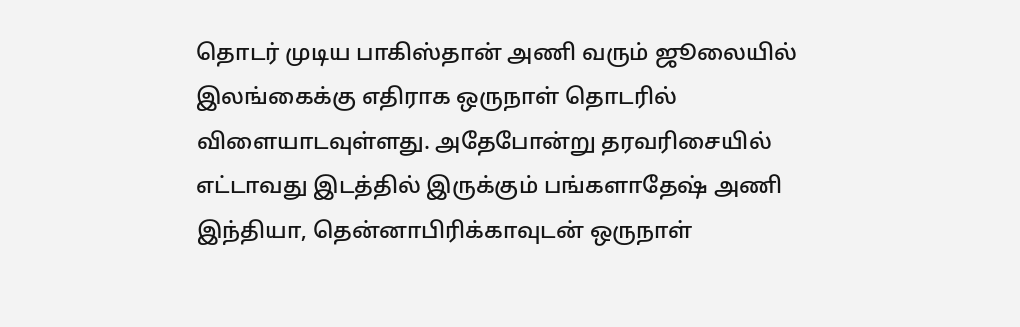தொடர் முடிய பாகிஸ்தான் அணி வரும் ஜூலையில் இலங்கைக்கு எதிராக ஒருநாள் தொடரில் விளையாடவுள்ளது. அதேபோன்று தரவரிசையில் எட்டாவது இடத்தில் இருக்கும் பங்களாதேஷ் அணி இந்தியா, தென்னாபிரிக்காவுடன் ஒருநாள்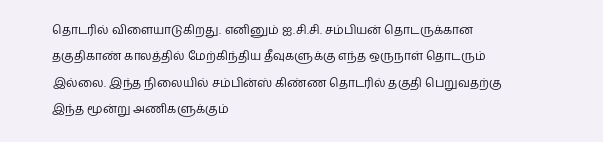தொடரில் விளையாடுகிறது. எனினும் ஐ.சி.சி. சம்பியன் தொடருக்கான தகுதிகாண் காலத்தில் மேற்கிந்திய தீவுகளுக்கு எந்த ஒருநாள் தொடரும் இல்லை. இந்த நிலையில் சம்பின்ஸ் கிண்ண தொடரில் தகுதி பெறுவதற்கு இந்த மூன்று அணிகளுக்கும்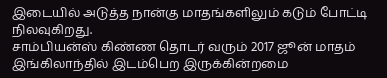இடையில் அடுத்த நான்கு மாதங்களிலும் கடும் போட்டி நிலவுகிறது.
சாம்பியன்ஸ் கிண்ண தொடர் வரும் 2017 ஜூன் மாதம் இங்கிலாந்தில் இடம்பெற இருக்கின்றமை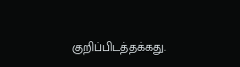குறிப்பிடத்தக்கது.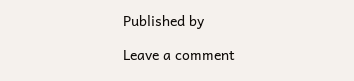Published by

Leave a comment